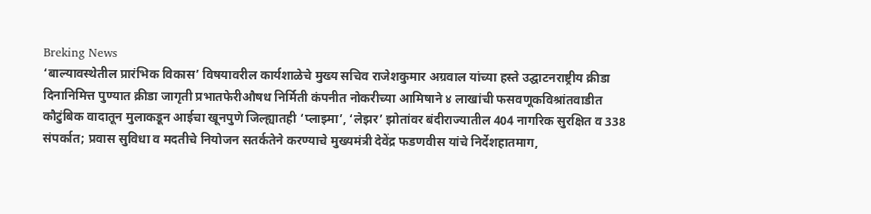Breking News
‘बाल्यावस्थेतील प्रारंभिक विकास’ विषयावरील कार्यशाळेचे मुख्य सचिव राजेशकुमार अग्रवाल यांच्या हस्ते उद्घाटनराष्ट्रीय क्रीडा दिनानिमित्त पुण्यात क्रीडा जागृती प्रभातफेरीऔषध निर्मिती कंपनीत नोकरीच्या आमिषाने ४ लाखांची फसवणूकविश्रांतवाडीत कौटुंबिक वादातून मुलाकडून आईचा खूनपुणे जिल्ह्यातही ‘प्लाझ्मा’, ‘लेझर’ झोतांवर बंदीराज्यातील 404 नागरिक सुरक्षित व 338 संपर्कात; प्रवास सुविधा व मदतीचे नियोजन सतर्कतेने करण्याचे मुख्यमंत्री देवेंद्र फडणवीस यांचे निर्देशहातमाग,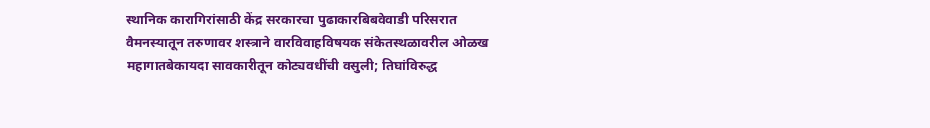स्थानिक कारागिरांसाठी केंद्र सरकारचा पुढाकारबिबवेवाडी परिसरात वैमनस्यातून तरुणावर शस्त्राने वारविवाहविषयक संकेतस्थळावरील ओळख महागातबेकायदा सावकारीतून कोट्यवधींची वसुली; तिघांविरुद्ध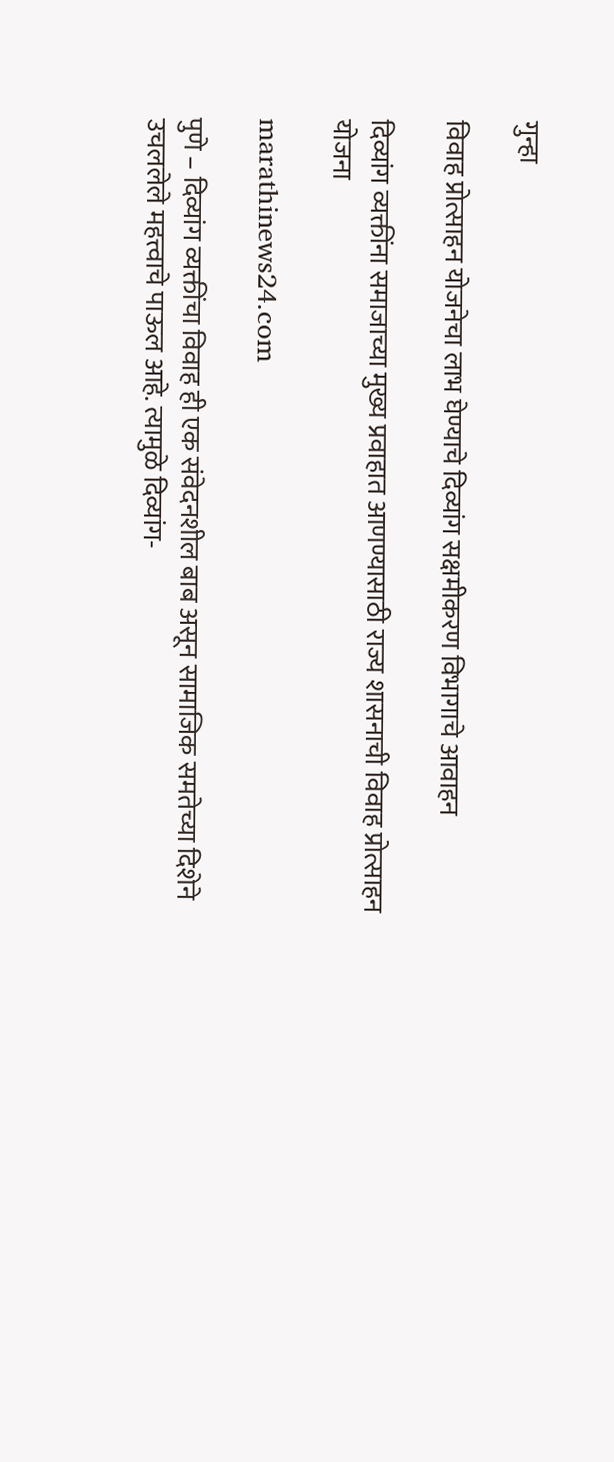गुन्हा

विवाह प्रोत्साहन योजनेचा लाभ घेण्याचे दिव्यांग सक्षमीकरण विभागाचे आवाहन

दिव्यांग व्यक्तींना समाजाच्या मुख्य प्रवाहात आणण्यासाठी राज्य शासनाची विवाह प्रोत्साहन योजना

marathinews24.com

पुणे – दिव्यांग व्यक्तींचा विवाह ही एक संवेदनशील बाब असून सामाजिक समतेच्या दिशेने उचललेले महत्त्वाचे पाऊल आहे. त्यामुळे दिव्यांग-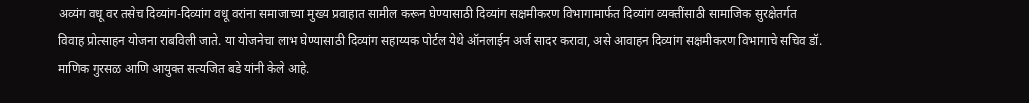अव्यंग वधू वर तसेच दिव्यांग-दिव्यांग वधू वरांना समाजाच्या मुख्य प्रवाहात सामील करून घेण्यासाठी दिव्यांग सक्षमीकरण विभागामार्फत दिव्यांग व्यक्तींसाठी सामाजिक सुरक्षेतर्गत विवाह प्रोत्साहन योजना राबविली जाते. या योजनेचा लाभ घेण्यासाठी दिव्यांग सहाय्यक पोर्टल येथे ऑनलाईन अर्ज सादर करावा, असे आवाहन दिव्यांग सक्षमीकरण विभागाचे सचिव डॉ. माणिक गुरसळ आणि आयुक्त सत्यजित बडे यांनी केले आहे.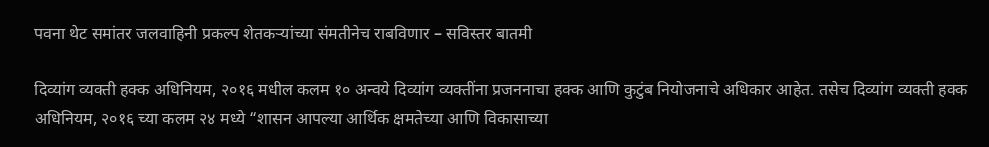पवना थेट समांतर जलवाहिनी प्रकल्प शेतकऱ्यांच्या संमतीनेच राबविणार – सविस्तर बातमी

दिव्यांग व्यक्ती हक्क अधिनियम, २०१६ मधील कलम १० अन्वये दिव्यांग व्यक्तींना प्रजननाचा हक्क आणि कुटुंब नियोजनाचे अधिकार आहेत. तसेच दिव्यांग व्यक्ती हक्क अधिनियम, २०१६ च्या कलम २४ मध्ये “शासन आपल्या आर्थिक क्षमतेच्या आणि विकासाच्या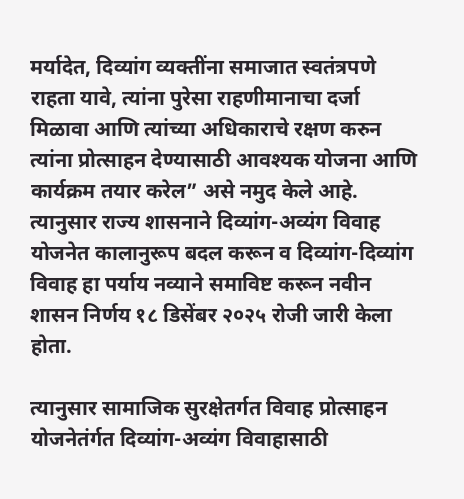मर्यादेत, दिव्यांग व्यक्तींना समाजात स्वतंत्रपणे राहता यावे, त्यांना पुरेसा राहणीमानाचा दर्जा मिळावा आणि त्यांच्या अधिकाराचे रक्षण करुन त्यांना प्रोत्साहन देण्यासाठी आवश्यक योजना आणि कार्यक्रम तयार करेल” असे नमुद केले आहे. त्यानुसार राज्य शासनाने दिव्यांग-अव्यंग विवाह योजनेत कालानुरूप बदल करून व दिव्यांग-दिव्यांग विवाह हा पर्याय नव्याने समाविष्ट करून नवीन शासन निर्णय १८ डिसेंबर २०२५ रोजी जारी केला होता.

त्यानुसार सामाजिक सुरक्षेतर्गत विवाह प्रोत्साहन योजनेतंर्गत दिव्यांग-अव्यंग विवाहासाठी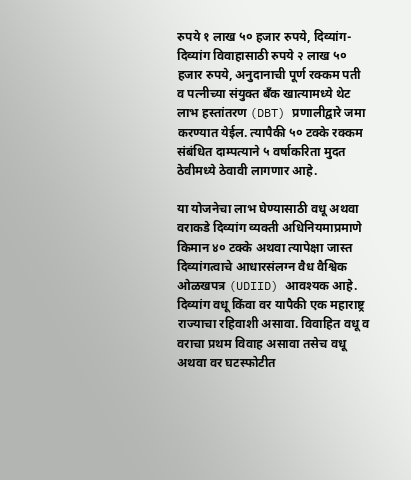रुपये १ लाख ५० हजार रुपये, दिव्यांग-दिव्यांग विवाहासाठी रुपये २ लाख ५० हजार रुपये, अनुदानाची पूर्ण रक्कम पती व पत्नीच्या संयुक्त बँक खात्यामध्ये थेट लाभ हस्तांतरण (DBT) प्रणालीद्वारे जमा करण्यात येईल. त्यापैकी ५० टक्के रक्कम संबंधित दाम्पत्याने ५ वर्षाकरिता मुदत ठेवीमध्ये ठेवावी लागणार आहे.

या योजनेचा लाभ घेण्यासाठी वधू अथवा वराकडे दिव्यांग व्यक्ती अधिनियमाप्रमाणे किमान ४० टक्के अथवा त्यापेक्षा जास्त दिव्यांगत्वाचे आधारसंलग्न वैध वैश्विक ओळखपत्र (UDIID) आवश्यक आहे. दिव्यांग वधू किंवा वर यापैकी एक महाराष्ट्र राज्याचा रहिवाशी असावा. विवाहित वधू व वराचा प्रथम विवाह असावा तसेच वधू अथवा वर घटस्फोटीत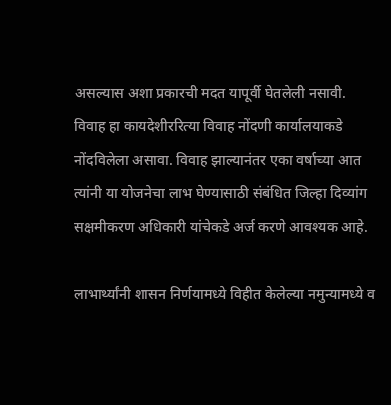असल्यास अशा प्रकारची मदत यापूर्वी घेतलेली नसावी. विवाह हा कायदेशीररित्या विवाह नोंदणी कार्यालयाकडे नोंदविलेला असावा. विवाह झाल्यानंतर एका वर्षाच्या आत त्यांनी या योजनेचा लाभ घेण्यासाठी संबंधित जिल्हा दिव्यांग सक्षमीकरण अधिकारी यांचेकडे अर्ज करणे आवश्यक आहे.

लाभार्थ्यांनी शासन निर्णयामध्ये विहीत केलेल्या नमुन्यामध्ये व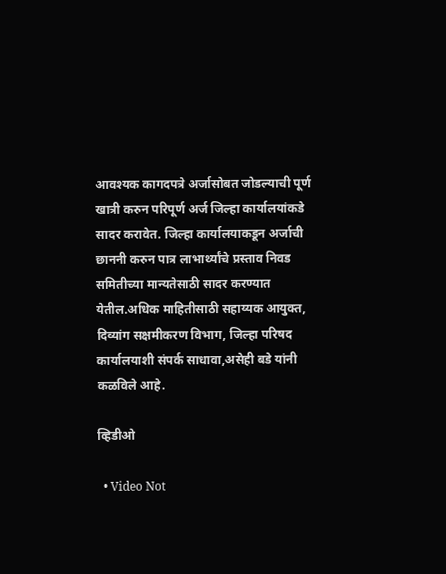आवश्यक कागदपत्रे अर्जासोबत जोडल्याची पूर्ण खात्री करुन परिपूर्ण अर्ज जिल्हा कार्यालयांकडे सादर करावेत. जिल्हा कार्यालयाकडून अर्जाची छाननी करुन पात्र लाभार्थ्यांचे प्रस्ताव निवड समितीच्या मान्यतेसाठी सादर करण्यात येतील.अधिक माहितीसाठी सहाय्यक आयुक्त, दिव्यांग सक्षमीकरण विभाग, जिल्हा परिषद कार्यालयाशी संपर्क साधावा,असेही बडे यांनी कळविले आहे.

व्हिडीओ

  • Video Not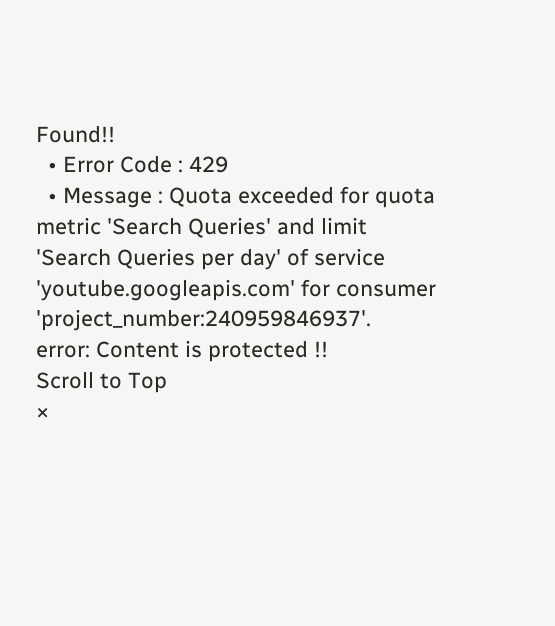Found!!
  • Error Code : 429
  • Message : Quota exceeded for quota metric 'Search Queries' and limit 'Search Queries per day' of service 'youtube.googleapis.com' for consumer 'project_number:240959846937'.
error: Content is protected !!
Scroll to Top
×